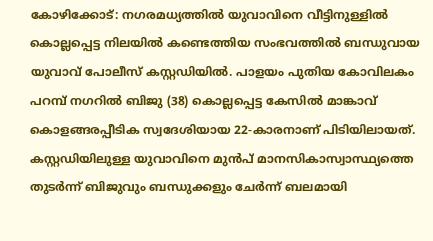കോഴിക്കോട്: നഗരമധ്യത്തിൽ യുവാവിനെ വീട്ടിനുള്ളിൽ കൊല്ലപ്പെട്ട നിലയിൽ കണ്ടെത്തിയ സംഭവത്തിൽ ബന്ധുവായ യുവാവ് പോലീസ് കസ്റ്റഡിയിൽ. പാളയം പുതിയ കോവിലകം പറമ്പ് നഗറിൽ ബിജു (38) കൊല്ലപ്പെട്ട കേസിൽ മാങ്കാവ് കൊളങ്ങരപ്പീടിക സ്വദേശിയായ 22-കാരനാണ് പിടിയിലായത്. കസ്റ്റഡിയിലുള്ള യുവാവിനെ മുൻപ് മാനസികാസ്വാസ്ഥ്യത്തെ തുടർന്ന് ബിജുവും ബന്ധുക്കളും ചേർന്ന് ബലമായി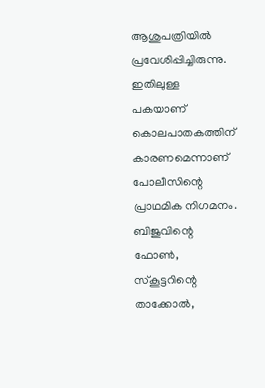ആശുപത്രിയിൽ പ്രവേശിപ്പിച്ചിരുന്നു. ഇതിലുള്ള പകയാണ് കൊലപാതകത്തിന് കാരണമെന്നാണ് പോലീസിന്റെ പ്രാഥമിക നിഗമനം. ബിജുവിന്റെ ഫോൺ, സ്കൂട്ടറിന്റെ താക്കോൽ,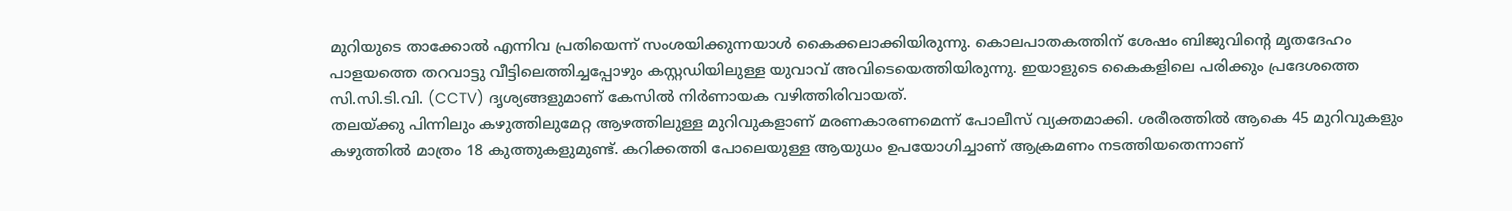മുറിയുടെ താക്കോൽ എന്നിവ പ്രതിയെന്ന് സംശയിക്കുന്നയാൾ കൈക്കലാക്കിയിരുന്നു. കൊലപാതകത്തിന് ശേഷം ബിജുവിന്റെ മൃതദേഹം പാളയത്തെ തറവാട്ടു വീട്ടിലെത്തിച്ചപ്പോഴും കസ്റ്റഡിയിലുള്ള യുവാവ് അവിടെയെത്തിയിരുന്നു. ഇയാളുടെ കൈകളിലെ പരിക്കും പ്രദേശത്തെ സി.സി.ടി.വി. (CCTV) ദൃശ്യങ്ങളുമാണ് കേസിൽ നിർണായക വഴിത്തിരിവായത്.
തലയ്ക്കു പിന്നിലും കഴുത്തിലുമേറ്റ ആഴത്തിലുള്ള മുറിവുകളാണ് മരണകാരണമെന്ന് പോലീസ് വ്യക്തമാക്കി. ശരീരത്തിൽ ആകെ 45 മുറിവുകളും കഴുത്തിൽ മാത്രം 18 കുത്തുകളുമുണ്ട്. കറിക്കത്തി പോലെയുള്ള ആയുധം ഉപയോഗിച്ചാണ് ആക്രമണം നടത്തിയതെന്നാണ്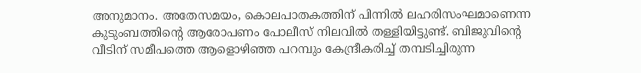അനുമാനം. അതേസമയം, കൊലപാതകത്തിന് പിന്നിൽ ലഹരിസംഘമാണെന്ന കുടുംബത്തിന്റെ ആരോപണം പോലീസ് നിലവിൽ തള്ളിയിട്ടുണ്ട്. ബിജുവിന്റെ വീടിന് സമീപത്തെ ആളൊഴിഞ്ഞ പറമ്പും കേന്ദ്രീകരിച്ച് തമ്പടിച്ചിരുന്ന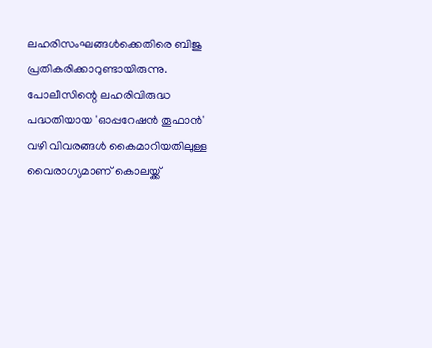ലഹരിസംഘങ്ങൾക്കെതിരെ ബിജു പ്രതികരിക്കാറുണ്ടായിരുന്നു. പോലീസിന്റെ ലഹരിവിരുദ്ധ പദ്ധതിയായ 'ഓപ്പറേഷൻ തൂഫാൻ' വഴി വിവരങ്ങൾ കൈമാറിയതിലുള്ള വൈരാഗ്യമാണ് കൊലയ്ക്ക്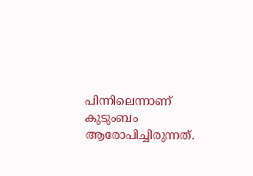പിന്നിലെന്നാണ് കുടുംബം ആരോപിച്ചിരുന്നത്.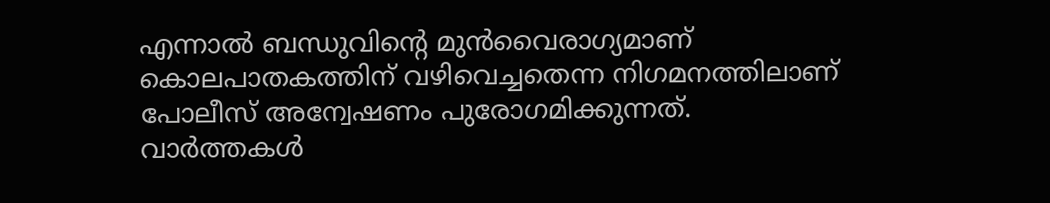എന്നാൽ ബന്ധുവിന്റെ മുൻവൈരാഗ്യമാണ് കൊലപാതകത്തിന് വഴിവെച്ചതെന്ന നിഗമനത്തിലാണ് പോലീസ് അന്വേഷണം പുരോഗമിക്കുന്നത്.
വാർത്തകൾ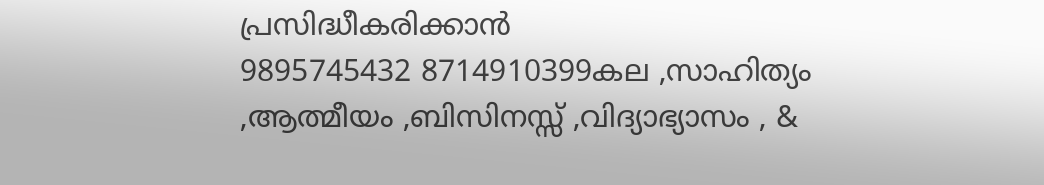പ്രസിദ്ധീകരിക്കാൻ
9895745432 8714910399കല ,സാഹിത്യം ,ആത്മീയം ,ബിസിനസ്സ് ,വിദ്യാഭ്യാസം , &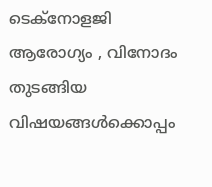ടെക്നോളജി ആരോഗ്യം , വിനോദം തുടങ്ങിയ വിഷയങ്ങൾക്കൊപ്പം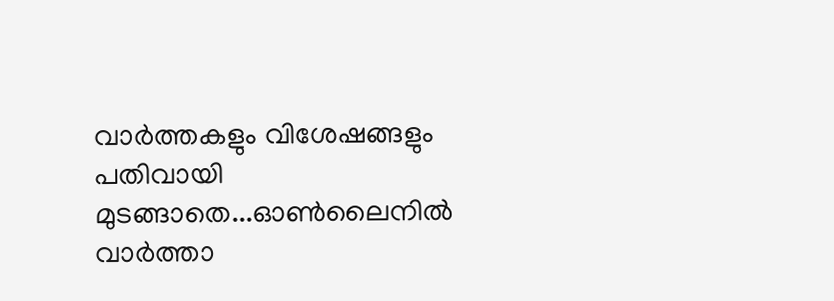വാർത്തകളും വിശേഷങ്ങളും പതിവായി മുടങ്ങാതെ...ഓൺലൈനിൽ വാർത്താ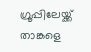ഗ്രൂപ്പിലേയ്ക്ക് താങ്കളെ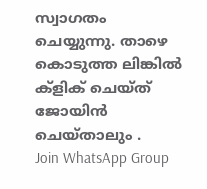സ്വാഗതം ചെയ്യുന്നു. താഴെ കൊടുത്ത ലിങ്കിൽ ക്ളിക് ചെയ്ത് ജോയിൻ ചെയ്താലും .
Join WhatsApp Group